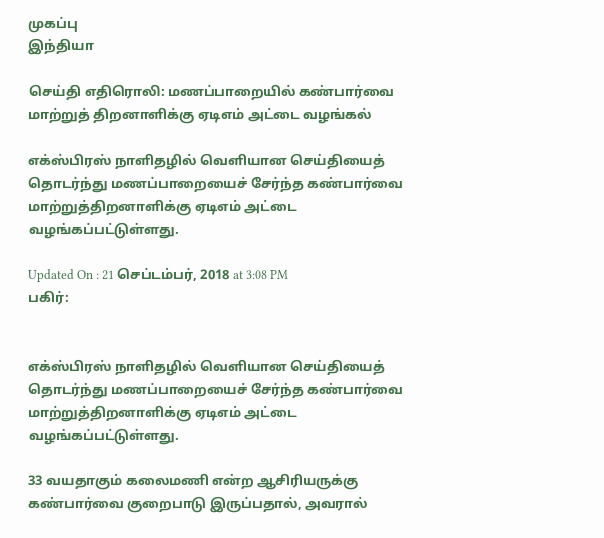முகப்பு
இந்தியா

செய்தி எதிரொலி: மணப்பாறையில் கண்பார்வை மாற்றுத் திறனாளிக்கு ஏடிஎம் அட்டை வழங்கல்

எக்ஸ்பிரஸ் நாளிதழில் வெளியான செய்தியைத் தொடர்ந்து மணப்பாறையைச் சேர்ந்த கண்பார்வை மாற்றுத்திறனாளிக்கு ஏடிஎம் அட்டை வழங்கப்பட்டுள்ளது.

Updated On : 21 செப்டம்பர், 2018 at 3:08 PM
பகிர்:


எக்ஸ்பிரஸ் நாளிதழில் வெளியான செய்தியைத் தொடர்ந்து மணப்பாறையைச் சேர்ந்த கண்பார்வை மாற்றுத்திறனாளிக்கு ஏடிஎம் அட்டை வழங்கப்பட்டுள்ளது.

33 வயதாகும் கலைமணி என்ற ஆசிரியருக்கு கண்பார்வை குறைபாடு இருப்பதால், அவரால்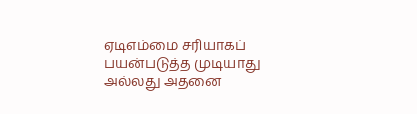ஏடிஎம்மை சரியாகப் பயன்படுத்த முடியாது அல்லது அதனை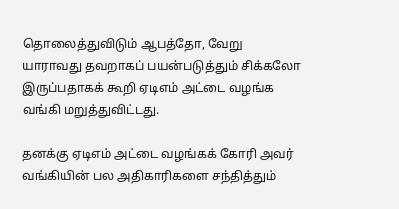தொலைத்துவிடும் ஆபத்தோ, வேறு யாராவது தவறாகப் பயன்படுத்தும் சிக்கலோ இருப்பதாகக் கூறி ஏடிஎம் அட்டை வழங்க வங்கி மறுத்துவிட்டது.

தனக்கு ஏடிஎம் அட்டை வழங்கக் கோரி அவர் வங்கியின் பல அதிகாரிகளை சந்தித்தும்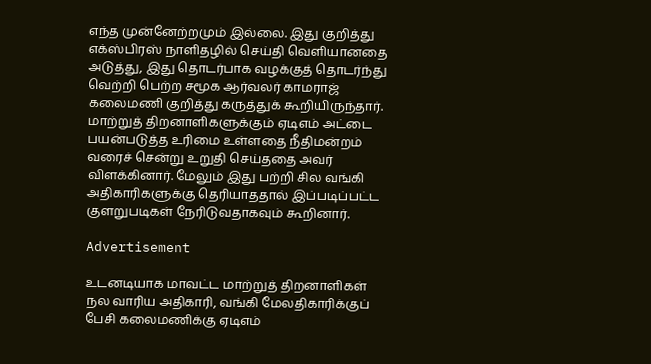எந்த முன்னேற்றமும் இல்லை. இது குறித்து எக்ஸ்பிரஸ் நாளிதழில் செய்தி வெளியானதை அடுத்து, இது தொடர்பாக வழக்குத் தொடர்ந்து வெற்றி பெற்ற சமூக ஆர்வலர் காமராஜ் கலைமணி குறித்து கருத்துக் கூறியிருந்தார். மாற்றுத் திறனாளிகளுக்கும் ஏடிஎம் அட்டை பயன்படுத்த உரிமை உள்ளதை நீதிமன்றம் வரைச் சென்று உறுதி செய்ததை அவர் விளக்கினார். மேலும் இது பற்றி சில வங்கி அதிகாரிகளுக்கு தெரியாததால் இப்படிப்பட்ட குளறுபடிகள் நேரிடுவதாகவும் கூறினார்.

Advertisement

உடனடியாக மாவட்ட மாற்றுத் திறனாளிகள் நல வாரிய அதிகாரி, வங்கி மேலதிகாரிக்குப் பேசி கலைமணிக்கு ஏடிஎம்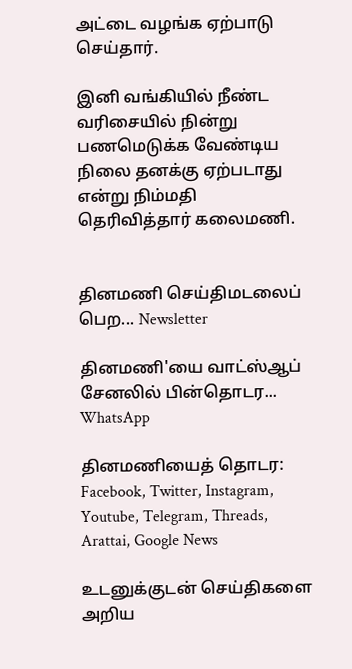அட்டை வழங்க ஏற்பாடு செய்தார்.

இனி வங்கியில் நீண்ட வரிசையில் நின்று பணமெடுக்க வேண்டிய நிலை தனக்கு ஏற்படாது என்று நிம்மதி தெரிவித்தார் கலைமணி.


தினமணி செய்திமடலைப் பெற... Newsletter

தினமணி'யை வாட்ஸ்ஆப் சேனலில் பின்தொடர... WhatsApp

தினமணியைத் தொடர: Facebook, Twitter, Instagram, Youtube, Telegram, Threads, Arattai, Google News

உடனுக்குடன் செய்திகளை அறிய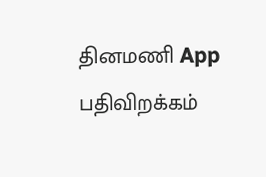தினமணி App பதிவிறக்கம்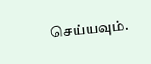செய்யவும்.